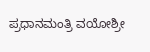ಪ್ರಧಾನಮಂತ್ರಿ ವಯೋಶ್ರೀ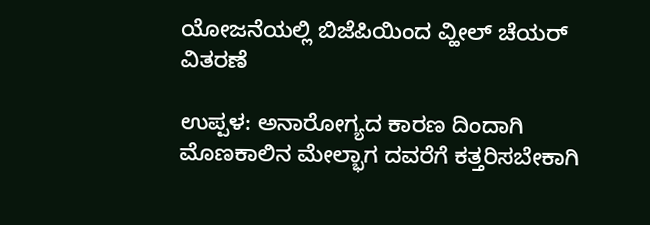ಯೋಜನೆಯಲ್ಲಿ ಬಿಜೆಪಿಯಿಂದ ವ್ಹೀಲ್ ಚೆಯರ್ ವಿತರಣೆ

ಉಪ್ಪಳ: ಅನಾರೋಗ್ಯದ ಕಾರಣ ದಿಂದಾಗಿ ಮೊಣಕಾಲಿನ ಮೇಲ್ಭಾಗ ದವರೆಗೆ ಕತ್ತರಿಸಬೇಕಾಗಿ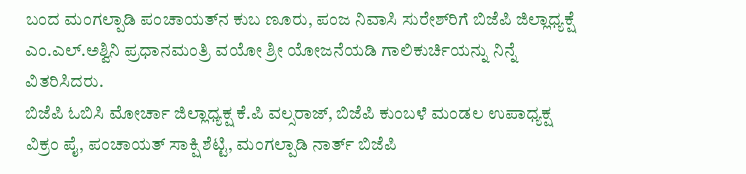ಬಂದ ಮಂಗಲ್ಪಾಡಿ ಪಂಚಾಯತ್‌ನ ಕುಬ ಣೂರು, ಪಂಜ ನಿವಾಸಿ ಸುರೇಶ್‌ರಿಗೆ ಬಿಜೆಪಿ ಜಿಲ್ಲಾಧ್ಯಕ್ಷೆ ಎಂ.ಎಲ್.ಅಶ್ವಿನಿ ಪ್ರಧಾನಮಂತ್ರಿ ವಯೋ ಶ್ರೀ ಯೋಜನೆಯಡಿ ಗಾಲಿಕುರ್ಚಿಯನ್ನು ನಿನ್ನೆ ವಿತರಿಸಿದರು.
ಬಿಜೆಪಿ ಓಬಿಸಿ ಮೋರ್ಚಾ ಜಿಲ್ಲಾಧ್ಯಕ್ಷ ಕೆ.ಪಿ ವಲ್ಸರಾಜ್, ಬಿಜೆಪಿ ಕುಂಬಳೆ ಮಂಡಲ ಉಪಾಧ್ಯಕ್ಷ ವಿಕ್ರಂ ಪೈ, ಪಂಚಾಯತ್ ಸಾಕ್ಷಿ ಶೆಟ್ಟಿ, ಮಂಗಲ್ಪಾಡಿ ನಾರ್ತ್ ಬಿಜೆಪಿ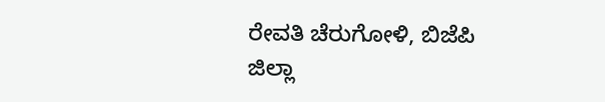ರೇವತಿ ಚೆರುಗೋಳಿ, ಬಿಜೆಪಿ ಜಿಲ್ಲಾ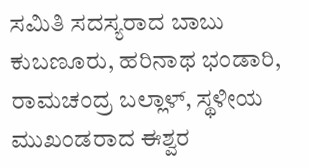ಸಮಿತಿ ಸದಸ್ಯರಾದ ಬಾಬು ಕುಬಣೂರು, ಹರಿನಾಥ ಭಂಡಾರಿ, ರಾಮಚಂದ್ರ ಬಲ್ಲಾಳ್, ಸ್ಥಳೀಯ ಮುಖಂಡರಾದ ಈಶ್ವರ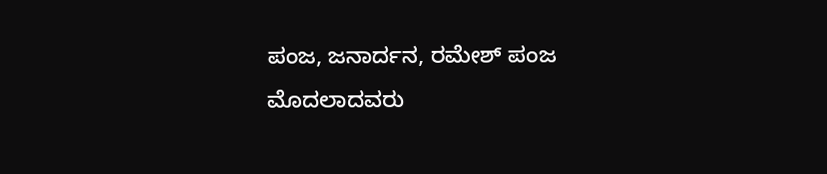ಪಂಜ, ಜನಾರ್ದನ, ರಮೇಶ್ ಪಂಜ ಮೊದಲಾದವರು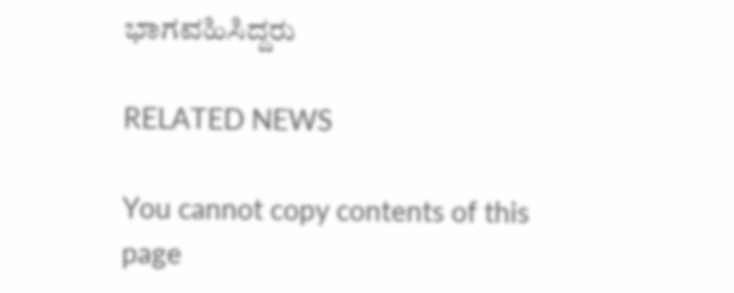ಭಾಗವಹಿಸಿದ್ದರು

RELATED NEWS

You cannot copy contents of this page